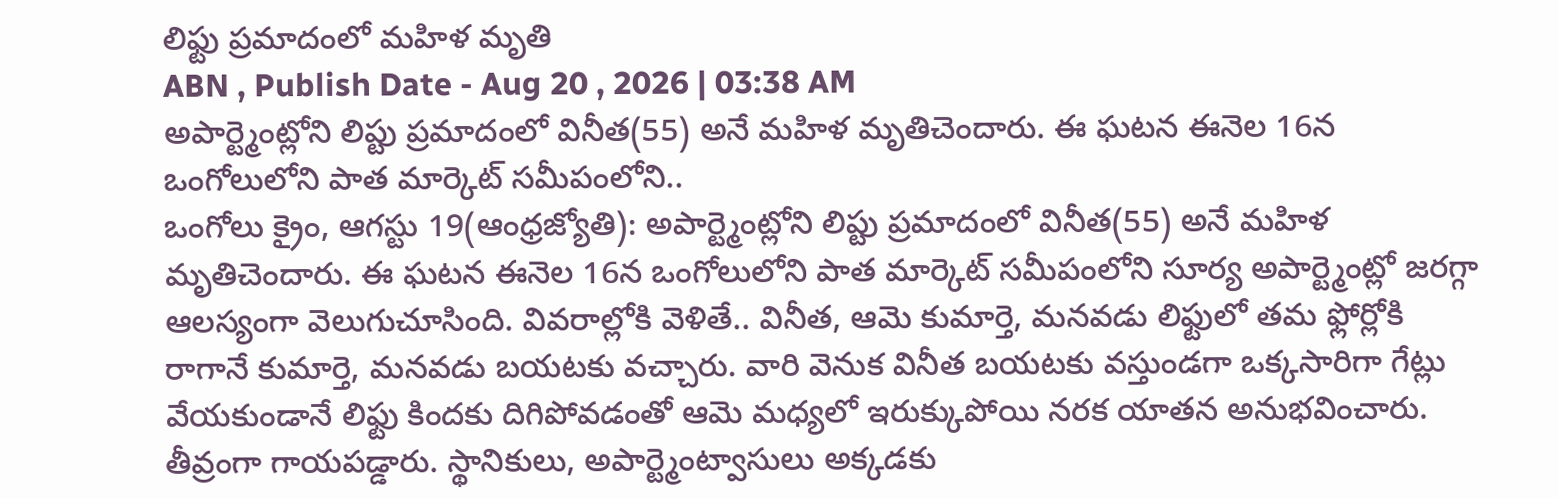లిఫ్టు ప్రమాదంలో మహిళ మృతి
ABN , Publish Date - Aug 20 , 2026 | 03:38 AM
అపార్ట్మెంట్లోని లిప్టు ప్రమాదంలో వినీత(55) అనే మహిళ మృతిచెందారు. ఈ ఘటన ఈనెల 16న ఒంగోలులోని పాత మార్కెట్ సమీపంలోని..
ఒంగోలు క్రైం, ఆగస్టు 19(ఆంధ్రజ్యోతి): అపార్ట్మెంట్లోని లిప్టు ప్రమాదంలో వినీత(55) అనే మహిళ మృతిచెందారు. ఈ ఘటన ఈనెల 16న ఒంగోలులోని పాత మార్కెట్ సమీపంలోని సూర్య అపార్ట్మెంట్లో జరగ్గా ఆలస్యంగా వెలుగుచూసింది. వివరాల్లోకి వెళితే.. వినీత, ఆమె కుమార్తె, మనవడు లిఫ్టులో తమ ఫ్లోర్లోకి రాగానే కుమార్తె, మనవడు బయటకు వచ్చారు. వారి వెనుక వినీత బయటకు వస్తుండగా ఒక్కసారిగా గేట్లు వేయకుండానే లిఫ్టు కిందకు దిగిపోవడంతో ఆమె మధ్యలో ఇరుక్కుపోయి నరక యాతన అనుభవించారు. తీవ్రంగా గాయపడ్డారు. స్థానికులు, అపార్ట్మెంట్వాసులు అక్కడకు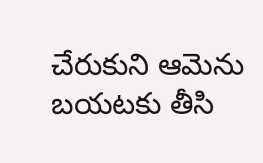చేరుకుని ఆమెను బయటకు తీసి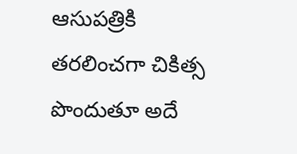ఆసుపత్రికి తరలించగా చికిత్స పొందుతూ అదే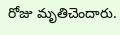రోజు మృతిచెందారు.